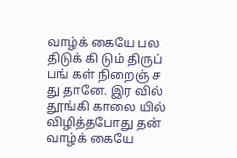வாழ்க் கையே பல திடுக் கி டும் திருப் பங் கள் நிறைஞ் ச து தானே. இர வில் தூங்கி காலை யில் விழித்தபோது தன் வாழ்க் கையே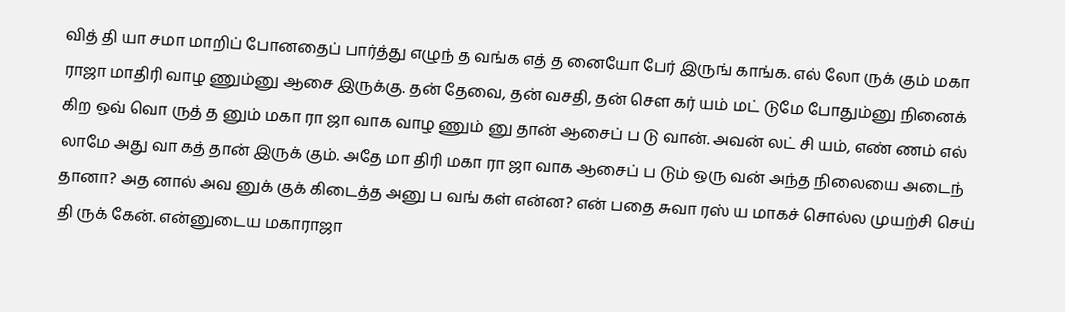வித் தி யா சமா மாறிப் போனதைப் பார்த்து எழுந் த வங்க எத் த னையோ பேர் இருங் காங்க. எல் லோ ருக் கும் மகா ராஜா மாதிரி வாழ ணும்னு ஆசை இருக்கு. தன் தேவை, தன் வசதி, தன் சௌ கர் யம் மட் டுமே போதும்னு நினைக் கிற ஒவ் வொ ருத் த னும் மகா ரா ஜா வாக வாழ ணும் னு தான் ஆசைப் ப டு வான். அவன் லட் சி யம், எண் ணம் எல் லாமே அது வா கத் தான் இருக் கும். அதே மா திரி மகா ரா ஜா வாக ஆசைப் ப டும் ஒரு வன் அந்த நிலையை அடைந் தானா? அத னால் அவ னுக் குக் கிடைத்த அனு ப வங் கள் என்ன? என் பதை சுவா ரஸ் ய மாகச் சொல்ல முயற்சி செய் தி ருக் கேன். என்னுடைய மகாராஜா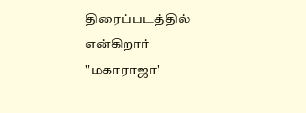திரைப்படத்தில் என்கிறார் "மகாராஜா'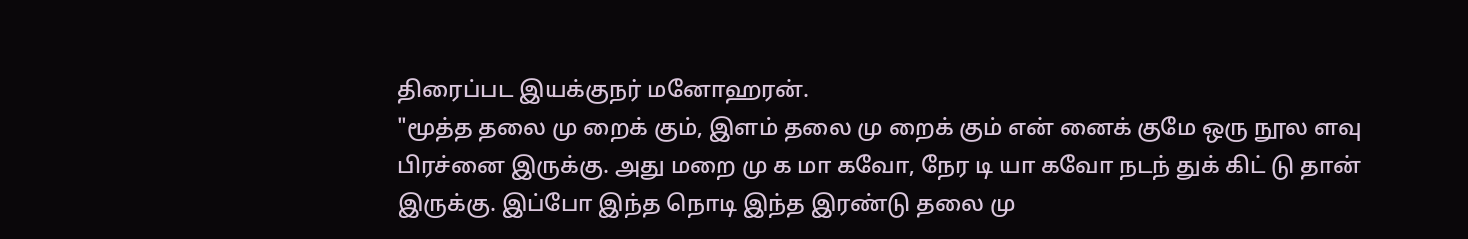திரைப்பட இயக்குநர் மனோஹரன்.
"மூத்த தலை மு றைக் கும், இளம் தலை மு றைக் கும் என் னைக் குமே ஒரு நூல ளவு பிரச்னை இருக்கு. அது மறை மு க மா கவோ, நேர டி யா கவோ நடந் துக் கிட் டு தான் இருக்கு. இப்போ இந்த நொடி இந்த இரண்டு தலை மு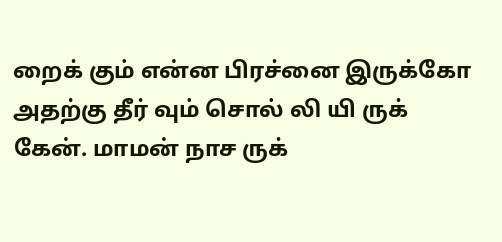றைக் கும் என்ன பிரச்னை இருக்கோ அதற்கு தீர் வும் சொல் லி யி ருக் கேன். மாமன் நாச ருக்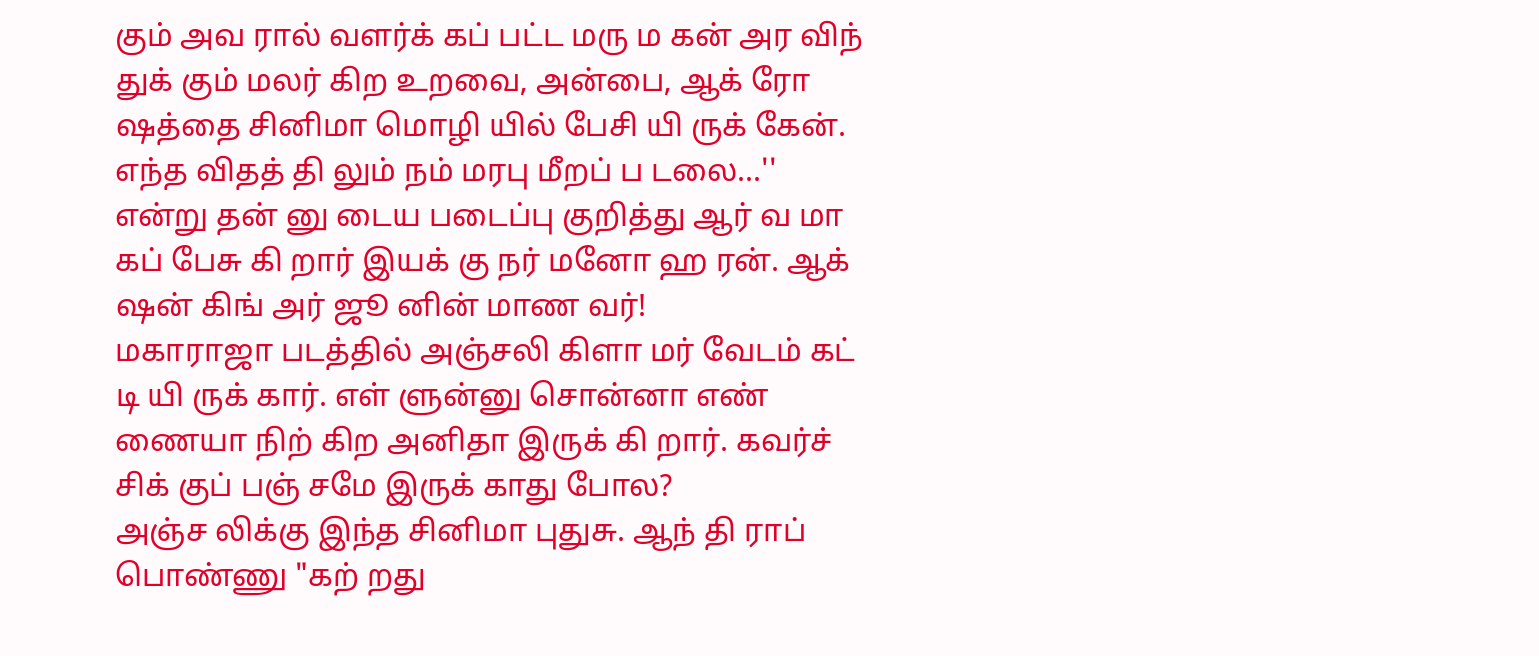கும் அவ ரால் வளர்க் கப் பட்ட மரு ம கன் அர விந் துக் கும் மலர் கிற உறவை, அன்பை, ஆக் ரோ ஷத்தை சினிமா மொழி யில் பேசி யி ருக் கேன். எந்த விதத் தி லும் நம் மரபு மீறப் ப டலை...'' என்று தன் னு டைய படைப்பு குறித்து ஆர் வ மா கப் பேசு கி றார் இயக் கு நர் மனோ ஹ ரன். ஆக் ஷன் கிங் அர் ஜூ னின் மாண வர்!
மகாராஜா படத்தில் அஞ்சலி கிளா மர் வேடம் கட் டி யி ருக் கார். எள் ளுன்னு சொன்னா எண் ணையா நிற் கிற அனிதா இருக் கி றார். கவர்ச் சிக் குப் பஞ் சமே இருக் காது போல?
அஞ்ச லிக்கு இந்த சினிமா புதுசு. ஆந் தி ராப் பொண்ணு "கற் றது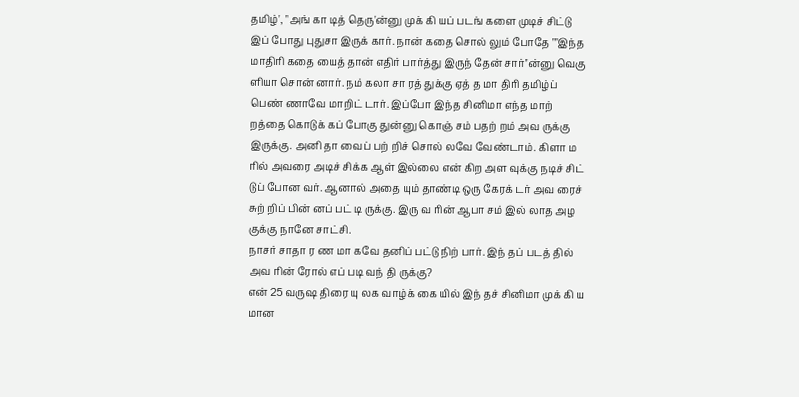தமிழ்', "அங் கா டித் தெரு'ன்னு முக் கி யப் படங் களை முடிச் சிட்டு இப் போது புதுசா இருக் கார். நான் கதை சொல் லும் போதே ""இந்த மாதிரி கதை யைத் தான் எதிர் பார்த்து இருந் தேன் சார்''ன்னு வெகு ளியா சொன் னார். நம் கலா சா ரத் துக்கு ஏத் த மா திரி தமிழ்ப் பெண் ணாவே மாறிட் டார். இப்போ இந்த சினிமா எந்த மாற் றத்தை கொடுக் கப் போகு துன்னு கொஞ் சம் பதற் றம் அவ ருக்கு இருக்கு. அனி தா வைப் பற் றிச் சொல் லவே வேண்டாம். கிளா ம ரில் அவரை அடிச் சிக்க ஆள் இல்லை என் கிற அள வுக்கு நடிச் சிட் டுப் போன வர். ஆனால் அதை யும் தாண்டி ஒரு கேரக் டர் அவ ரைச் சுற் றிப் பின் னப் பட் டி ருக்கு. இரு வ ரின் ஆபா சம் இல் லாத அழ குக்கு நானே சாட்சி.
நாசர் சாதா ர ண மா கவே தனிப் பட்டு நிற் பார். இந் தப் படத் தில் அவ ரின் ரோல் எப் படி வந் தி ருக்கு?
என் 25 வருஷ திரை யு லக வாழ்க் கை யில் இந் தச் சினிமா முக் கி ய மான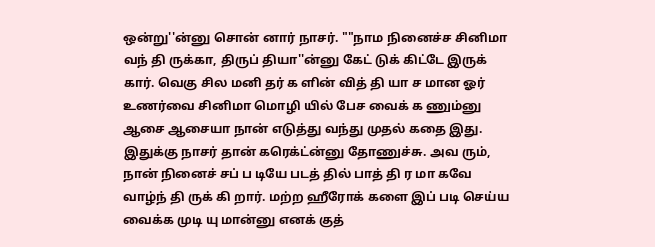ஒன்று''ன்னு சொன் னார் நாசர். ""நாம நினைச்ச சினிமா வந் தி ருக்கா, திருப் தியா''ன்னு கேட் டுக் கிட்டே இருக் கார். வெகு சில மனி தர் க ளின் வித் தி யா ச மான ஓர் உணர்வை சினிமா மொழி யில் பேச வைக் க ணும்னு ஆசை ஆசையா நான் எடுத்து வந்து முதல் கதை இது. இதுக்கு நாசர் தான் கரெக்ட்ன்னு தோணுச்சு. அவ ரும், நான் நினைச் சப் ப டியே படத் தில் பாத் தி ர மா கவே வாழ்ந் தி ருக் கி றார். மற்ற ஹீரோக் களை இப் படி செய்ய வைக்க முடி யு மான்னு எனக் குத்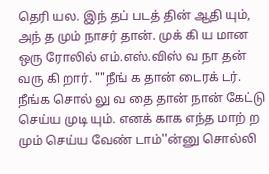தெரி யல. இந் தப் படத் தின் ஆதி யும், அந் த மும் நாசர் தான். முக் கி ய மான ஒரு ரோலில் எம்.எஸ்.விஸ் வ நா தன் வரு கி றார். ""நீங் க தான் டைரக் டர். நீங்க சொல் லு வ தை தான் நான் கேட்டு செய்ய முடி யும். எனக் காக எந்த மாற் ற மும் செய்ய வேண் டாம்''ன்னு சொல்லி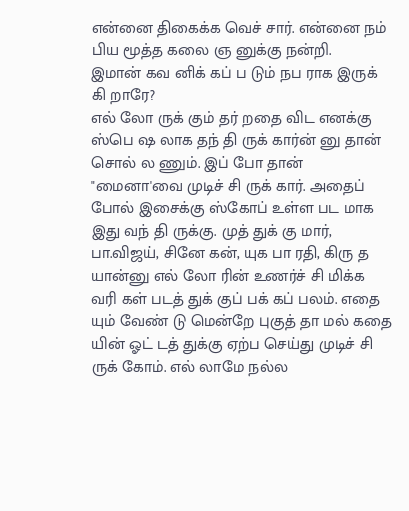என்னை திகைக்க வெச் சார். என்னை நம் பிய மூத்த கலை ஞ னுக்கு நன்றி.
இமான் கவ னிக் கப் ப டும் நப ராக இருக் கி றாரே?
எல் லோ ருக் கும் தர் றதை விட எனக்கு ஸ்பெ ஷ லாக தந் தி ருக் கார்ன் னு தான் சொல் ல ணும். இப் போ தான் "மைனா'வை முடிச் சி ருக் கார். அதைப் போல் இசைக்கு ஸ்கோப் உள்ள பட மாக இது வந் தி ருக்கு. முத் துக் கு மார், பா.விஜய், சினே கன், யுக பா ரதி, கிரு த யான்னு எல் லோ ரின் உணர்ச் சி மிக்க வரி கள் படத் துக் குப் பக் கப் பலம். எதை யும் வேண் டு மென்றே புகுத் தா மல் கதை யின் ஓட் டத் துக்கு ஏற்ப செய்து முடிச் சி ருக் கோம். எல் லாமே நல்ல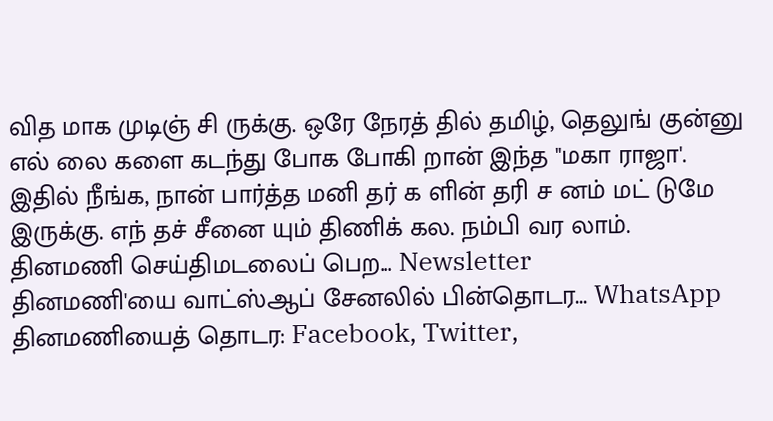வித மாக முடிஞ் சி ருக்கு. ஒரே நேரத் தில் தமிழ், தெலுங் குன்னு எல் லை களை கடந்து போக போகி றான் இந்த "மகா ராஜா'. இதில் நீங்க, நான் பார்த்த மனி தர் க ளின் தரி ச னம் மட் டுமே இருக்கு. எந் தச் சீனை யும் திணிக் கல. நம்பி வர லாம்.
தினமணி செய்திமடலைப் பெற... Newsletter
தினமணி'யை வாட்ஸ்ஆப் சேனலில் பின்தொடர... WhatsApp
தினமணியைத் தொடர: Facebook, Twitter,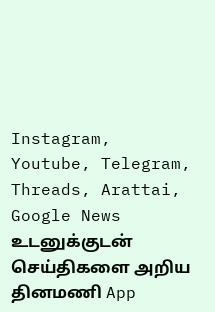Instagram, Youtube, Telegram, Threads, Arattai, Google News
உடனுக்குடன் செய்திகளை அறிய தினமணி App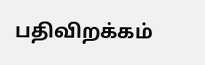பதிவிறக்கம்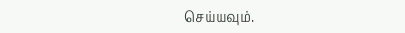செய்யவும்.